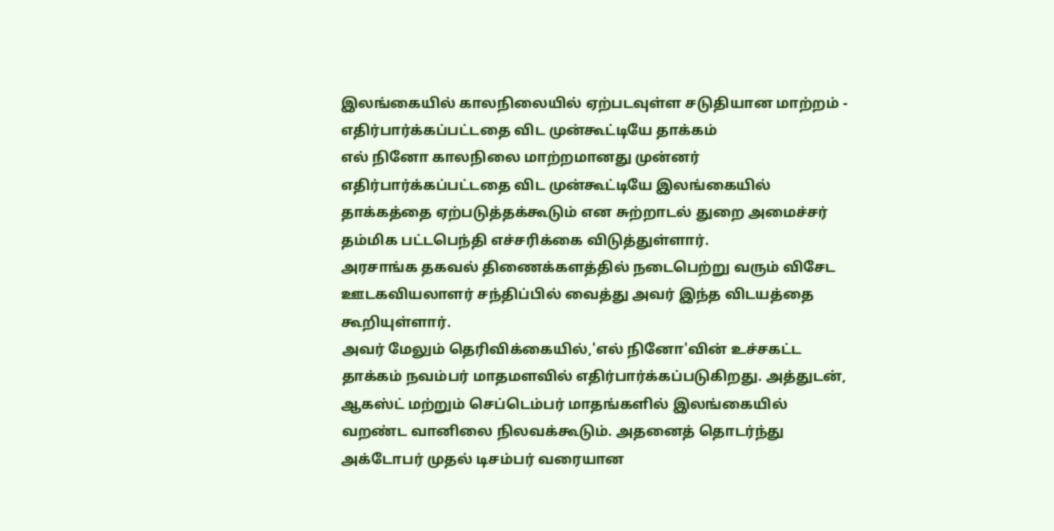இலங்கையில் காலநிலையில் ஏற்படவுள்ள சடுதியான மாற்றம் - எதிர்பார்க்கப்பட்டதை விட முன்கூட்டியே தாக்கம்
எல் நினோ காலநிலை மாற்றமானது முன்னர் எதிர்பார்க்கப்பட்டதை விட முன்கூட்டியே இலங்கையில் தாக்கத்தை ஏற்படுத்தக்கூடும் என சுற்றாடல் துறை அமைச்சர் தம்மிக பட்டபெந்தி எச்சரிக்கை விடுத்துள்ளார்.
அரசாங்க தகவல் திணைக்களத்தில் நடைபெற்று வரும் விசேட ஊடகவியலாளர் சந்திப்பில் வைத்து அவர் இந்த விடயத்தை கூறியுள்ளார்.
அவர் மேலும் தெரிவிக்கையில்,'எல் நினோ'வின் உச்சகட்ட தாக்கம் நவம்பர் மாதமளவில் எதிர்பார்க்கப்படுகிறது. அத்துடன், ஆகஸ்ட் மற்றும் செப்டெம்பர் மாதங்களில் இலங்கையில் வறண்ட வானிலை நிலவக்கூடும். அதனைத் தொடர்ந்து அக்டோபர் முதல் டிசம்பர் வரையான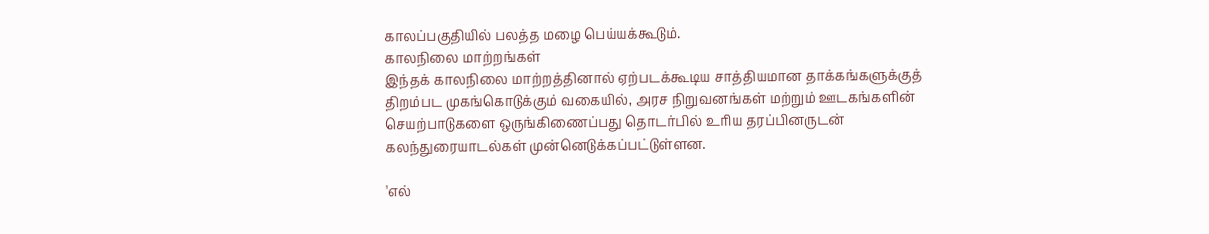காலப்பகுதியில் பலத்த மழை பெய்யக்கூடும்.
காலநிலை மாற்றங்கள்
இந்தக் காலநிலை மாற்றத்தினால் ஏற்படக்கூடிய சாத்தியமான தாக்கங்களுக்குத் திறம்பட முகங்கொடுக்கும் வகையில், அரச நிறுவனங்கள் மற்றும் ஊடகங்களின் செயற்பாடுகளை ஒருங்கிணைப்பது தொடர்பில் உரிய தரப்பினருடன் கலந்துரையாடல்கள் முன்னெடுக்கப்பட்டுள்ளன.

'எல்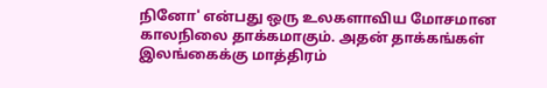நினோ' என்பது ஒரு உலகளாவிய மோசமான காலநிலை தாக்கமாகும். அதன் தாக்கங்கள் இலங்கைக்கு மாத்திரம்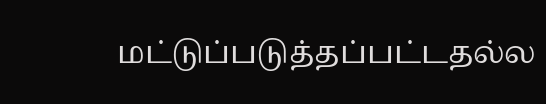மட்டுப்படுத்தப்பட்டதல்ல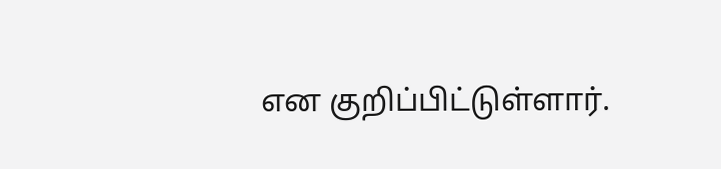என குறிப்பிட்டுள்ளார்.